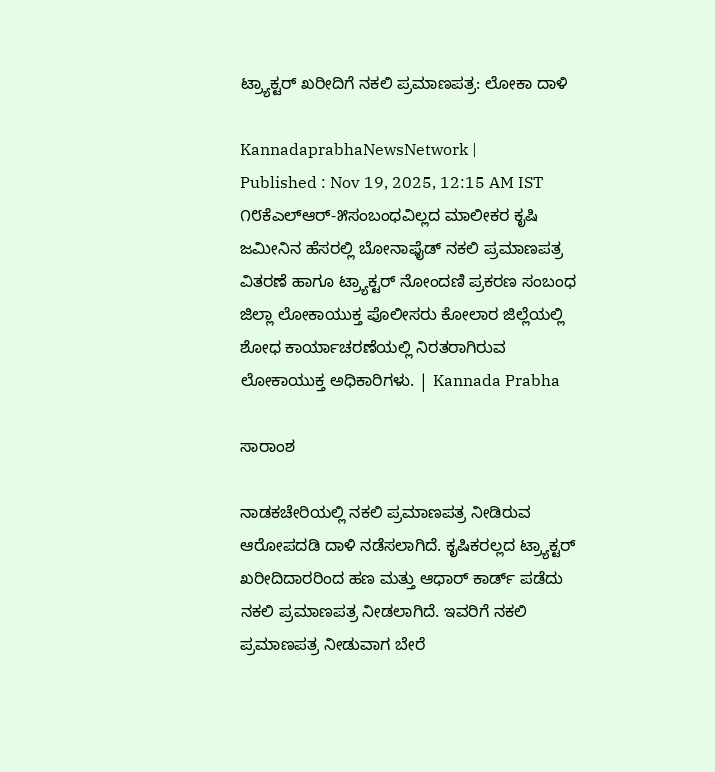ಟ್ರ್ಯಾಕ್ಟರ್‌ ಖರೀದಿಗೆ ನಕಲಿ ಪ್ರಮಾಣಪತ್ರ: ಲೋಕಾ ದಾಳಿ

KannadaprabhaNewsNetwork |
Published : Nov 19, 2025, 12:15 AM IST
೧೮ಕೆಎಲ್‌ಆರ್-೫ಸಂಬಂಧವಿಲ್ಲದ ಮಾಲೀಕರ ಕೃಷಿ ಜಮೀನಿನ ಹೆಸರಲ್ಲಿ ಬೋನಾಫೈಡ್ ನಕಲಿ ಪ್ರಮಾಣಪತ್ರ ವಿತರಣೆ ಹಾಗೂ ಟ್ರ್ಯಾಕ್ಟರ್ ನೋಂದಣಿ ಪ್ರಕರಣ ಸಂಬಂಧ ಜಿಲ್ಲಾ ಲೋಕಾಯುಕ್ತ ಪೊಲೀಸರು ಕೋಲಾರ ಜಿಲ್ಲೆಯಲ್ಲಿ  ಶೋಧ ಕಾರ್ಯಾಚರಣೆಯಲ್ಲಿ ನಿರತರಾಗಿರುವ ಲೋಕಾಯುಕ್ತ ಅಧಿಕಾರಿಗಳು. | Kannada Prabha

ಸಾರಾಂಶ

ನಾಡಕಚೇರಿಯಲ್ಲಿ ನಕಲಿ ಪ್ರಮಾಣಪತ್ರ ನೀಡಿರುವ ಆರೋಪದಡಿ ದಾಳಿ ನಡೆಸಲಾಗಿದೆ. ಕೃಷಿಕರಲ್ಲದ ಟ್ರ್ಯಾಕ್ಟರ್ ಖರೀದಿದಾರರಿಂದ ಹಣ ಮತ್ತು ಆಧಾರ್ ಕಾರ್ಡ್ ಪಡೆದು ನಕಲಿ ಪ್ರಮಾಣಪತ್ರ ನೀಡಲಾಗಿದೆ. ಇವರಿಗೆ ನಕಲಿ ಪ್ರಮಾಣಪತ್ರ ನೀಡುವಾಗ ಬೇರೆ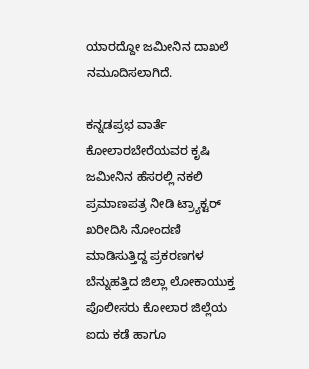ಯಾರದ್ದೋ ಜಮೀನಿನ ದಾಖಲೆ ನಮೂದಿಸಲಾಗಿದೆ.

ಕನ್ನಡಪ್ರಭ ವಾರ್ತೆ ಕೋಲಾರಬೇರೆಯವರ ಕೃಷಿ ಜಮೀನಿನ ಹೆಸರಲ್ಲಿ ನಕಲಿ ಪ್ರಮಾಣಪತ್ರ ನೀಡಿ ಟ್ರ್ಯಾಕ್ಟರ್‌ ಖರೀದಿಸಿ ನೋಂದಣಿ ಮಾಡಿಸುತ್ತಿದ್ದ ಪ್ರಕರಣಗಳ ಬೆನ್ನುಹತ್ತಿದ ಜಿಲ್ಲಾ ಲೋಕಾಯುಕ್ತ ಪೊಲೀಸರು ಕೋಲಾರ ಜಿಲ್ಲೆಯ ಐದು ಕಡೆ ಹಾಗೂ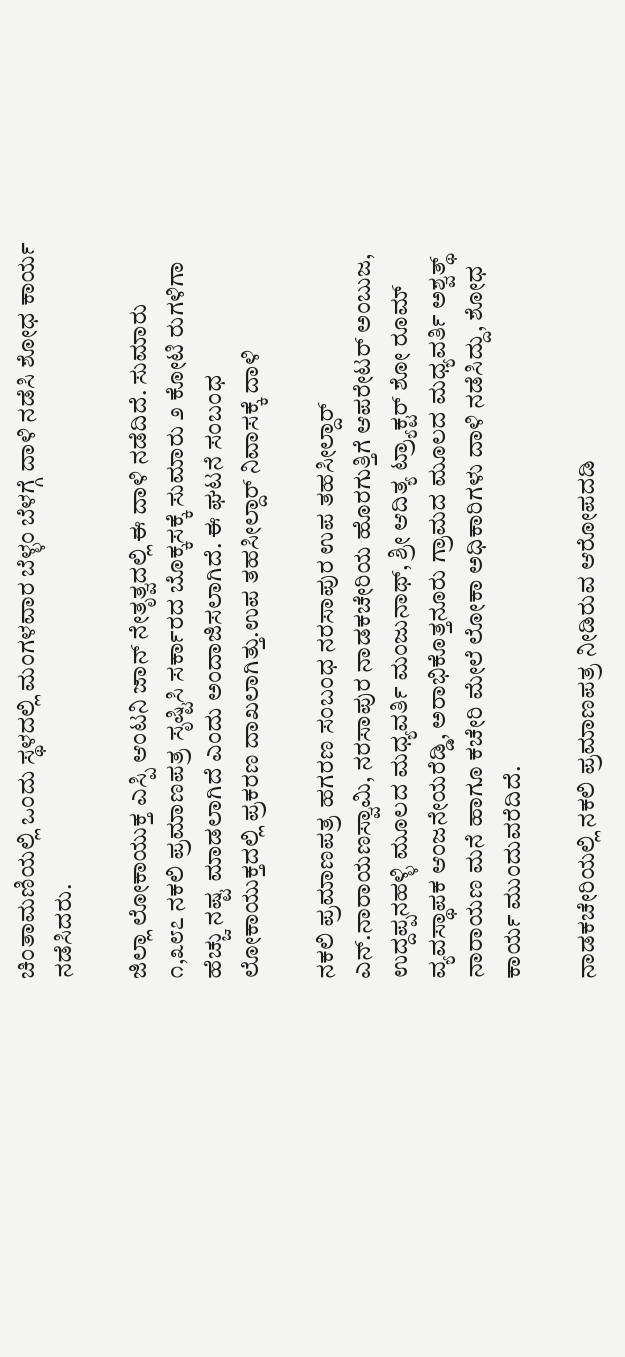ಚಿಂತಾಮಣಿಯಲ್ಲಿ ಒಂದು ಸ್ಥಳದಲ್ಲಿ ಮಂಗಳವಾರ ಬೆಳ್ಳಂ ಬೆಳಗ್ಗೆ ದಾಳಿ ನಡೆಸಿ ಶೋಧ ಕಾರ್ಯ ನಡೆಸಿದರು.

ಜಿಲ್ಲಾ ಲೋಕಾಯುಕ್ತ ಎಸ್ಪಿ ಆಂಟನಿ ಜಾನ್ ನೇತೃತ್ವದಲ್ಲಿ ಈ ದಾಳಿ ನಡೆದಿದೆ. ಸುಮಾರು ೧,೩೮೭ ನಕಲಿ ಪ್ರಮಾಣಪತ್ರ ಸೃಷ್ಟಿಸಿ ಸರ್ಕಾರದ ಬೊಕ್ಕಸಕ್ಕೆ ಸುಮಾರು ೨ ಕೋಟಿ ರುಗಳಿಗಾ ಹೆಚ್ಚು ನಷ್ಟ ಮಾಡಲಾಗಿದೆ ಎಂದು ಅಂದಾಜಿಸಲಾಗಿದೆ. ಈ ಘಟನೆ ಸಂಬಂಧ ಲೋಕಾಯುಕ್ತದಲ್ಲಿ ಪ್ರಕರಣ ದಾಖಲಾಗಿತ್ತು.ಉಪ ತಹಸೀಲ್ದಾರ್‌ ನಿವಾಸಕ್ಕೆ ದಾಳಿ

ನಕಲಿ ಪ್ರಮಾಣಪತ್ರ ಹಗರಣ ಸಂಬಂಧ ನರಸಾಪುರ ಉಪ ತಹಸೀಲ್ದಾರ್ ಎನ್.ನಾರಾಯಣಸ್ವಾಮಿ, ನರಸಾಪುರ ನಾಡಕಚೇರಿಯ ಹೊರಗುತ್ತಿಗೆ ಆಪರೇಟರ್ ಅಂಬುಜ, ಉದ್ದಪ್ಪನಹಳ್ಳಿ ಮೂಲದ ಮಧ್ಯವರ್ತಿ ಮಂಜುನಾಥ್, ಶ್ರೀ ಆದಿತ್ಯ ಟ್ರ್ಯಾಕ್ಟರ್ ಶೋ ರೂಮ್ ವ್ಯವಸ್ಥಾಪಕ ಆಂಜನೇಯರೆಡ್ಡಿ, ಅರಾಭಿಕೊತ್ತನೂರು ಗ್ರಾಮದ ಮೂಲದ ಮಧ್ಯವರ್ತಿ ಅಶ್ವತ್ಥ್‌ ನಾರಾಯಣ ಮನೆ ಹಾಗೂ ಕಚೇರಿ ಮೇಲೆ ಲೋಕಾ ಅಧಿಕಾರಿಗಳು ದಾಳಿ ನಡೆಸಿದ್ದು, ಶೋಧ ಕಾರ್ಯ ಮುಂದುವರೆದಿದೆ.

ನಾಡಕಚೇರಿಯಲ್ಲಿ ನಕಲಿ ಪ್ರಮಾಣಪತ್ರ ನೀಡಿರುವ ಆರೋಪದಡಿ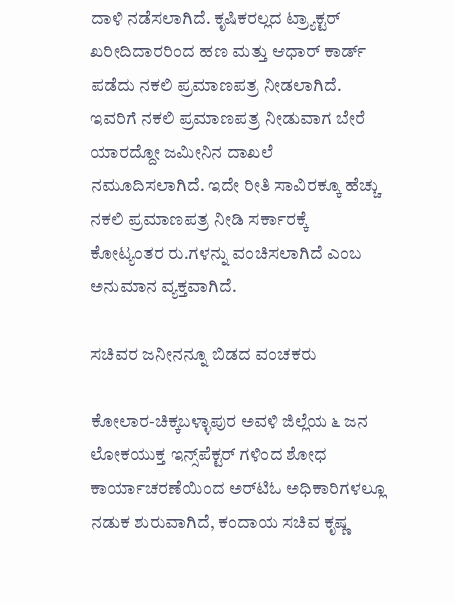ದಾಳಿ ನಡೆಸಲಾಗಿದೆ. ಕೃಷಿಕರಲ್ಲದ ಟ್ರ್ಯಾಕ್ಟರ್ ಖರೀದಿದಾರರಿಂದ ಹಣ ಮತ್ತು ಆಧಾರ್ ಕಾರ್ಡ್ ಪಡೆದು ನಕಲಿ ಪ್ರಮಾಣಪತ್ರ ನೀಡಲಾಗಿದೆ. ಇವರಿಗೆ ನಕಲಿ ಪ್ರಮಾಣಪತ್ರ ನೀಡುವಾಗ ಬೇರೆ ಯಾರದ್ದೋ ಜಮೀನಿನ ದಾಖಲೆ ನಮೂದಿಸಲಾಗಿದೆ. ಇದೇ ರೀತಿ ಸಾವಿರಕ್ಕೂ ಹೆಚ್ಚು ನಕಲಿ ಪ್ರಮಾಣಪತ್ರ ನೀಡಿ ಸರ್ಕಾರಕ್ಕೆ ಕೋಟ್ಯಂತರ ರು.ಗಳನ್ನು ವಂಚಿಸಲಾಗಿದೆ ಎಂಬ ಅನುಮಾನ ವ್ಯಕ್ತವಾಗಿದೆ.

ಸಚಿವರ ಜನೀನನ್ನೂ ಬಿಡದ ವಂಚಕರು

ಕೋಲಾರ-ಚಿಕ್ಕಬಳ್ಳಾಪುರ ಅವಳಿ ಜಿಲ್ಲೆಯ ೬ ಜನ ಲೋಕಯುಕ್ತ ಇನ್ಸ್‌ಪೆಕ್ಟರ್ ಗಳಿಂದ ಶೋಧ ಕಾರ್ಯಾಚರಣೆಯಿಂದ ಅರ್‌ಟಿಓ ಅಧಿಕಾರಿಗಳಲ್ಲೂ ನಡುಕ ಶುರುವಾಗಿದೆ, ಕಂದಾಯ ಸಚಿವ ಕೃಷ್ಣ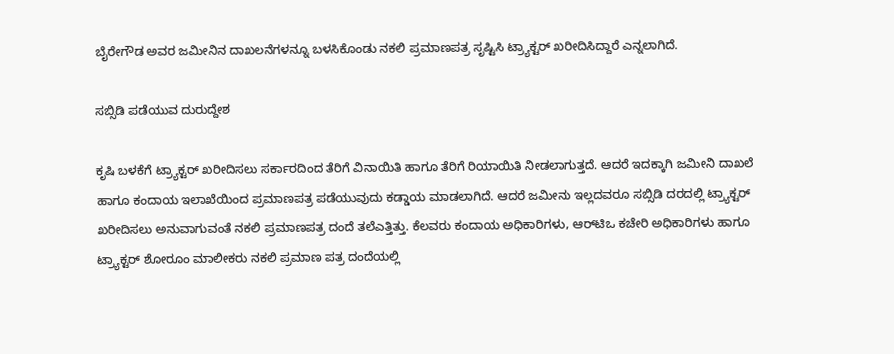ಬೈರೇಗೌಡ ಅವರ ಜಮೀನಿನ ದಾಖಲನೆಗಳನ್ನೂ ಬಳಸಿಕೊಂಡು ನಕಲಿ ಪ್ರಮಾಣಪತ್ರ ಸೃಷ್ಟಿಸಿ ಟ್ರ್ಯಾಕ್ಟರ್‌ ಖರೀದಿಸಿದ್ದಾರೆ ಎನ್ನಲಾಗಿದೆ.

ಸಬ್ಸಿಡಿ ಪಡೆಯುವ ದುರುದ್ದೇಶ

ಕೃಷಿ ಬಳಕೆಗೆ ಟ್ರ್ಯಾಕ್ಟರ್‌ ಖರೀದಿಸಲು ಸರ್ಕಾರದಿಂದ ತೆರಿಗೆ ವಿನಾಯಿತಿ ಹಾಗೂ ತೆರಿಗೆ ರಿಯಾಯಿತಿ ನೀಡಲಾಗುತ್ತದೆ. ಆದರೆ ಇದಕ್ಕಾಗಿ ಜಮೀನಿ ದಾಖಲೆ ಹಾಗೂ ಕಂದಾಯ ಇಲಾಖೆಯಿಂದ ಪ್ರಮಾಣಪತ್ರ ಪಡೆಯುವುದು ಕಡ್ಡಾಯ ಮಾಡಲಾಗಿದೆ. ಆದರೆ ಜಮೀನು ಇಲ್ಲದವರೂ ಸಬ್ಸಿಡಿ ದರದಲ್ಲಿ ಟ್ರ್ಯಾಕ್ಟರ್‌ ಖರೀದಿಸಲು ಅನುವಾಗುವಂತೆ ನಕಲಿ ಪ್ರಮಾಣಪತ್ರ ದಂದೆ ತಲೆಎತ್ತಿತ್ತು. ಕೆಲವರು ಕಂದಾಯ ಅಧಿಕಾರಿಗಳು, ಆರ್‌ಟಿಒ ಕಚೇರಿ ಅಧಿಕಾರಿಗಳು ಹಾಗೂ ಟ್ರ್ಯಾಕ್ಟರ್‌ ಶೋರೂಂ ಮಾಲೀಕರು ನಕಲಿ ಪ್ರಮಾಣ ಪತ್ರ ದಂದೆಯಲ್ಲಿ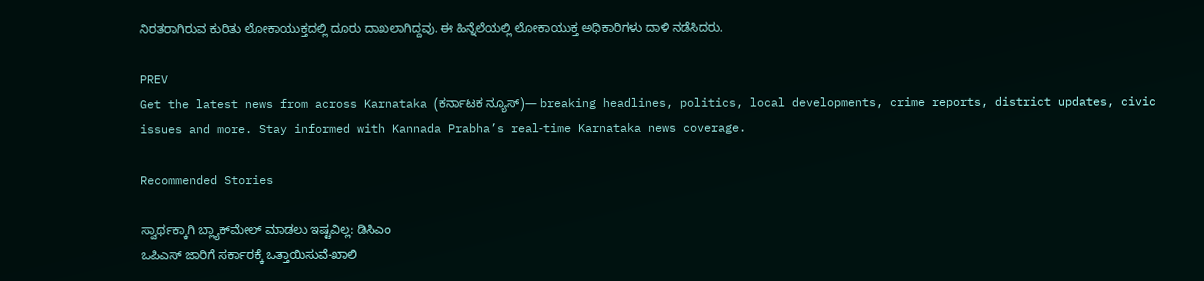ನಿರತರಾಗಿರುವ ಕುರಿತು ಲೋಕಾಯುಕ್ತದಲ್ಲಿ ದೂರು ದಾಖಲಾಗಿದ್ದವು. ಈ ಹಿನ್ನೆಲೆಯಲ್ಲಿ ಲೋಕಾಯುಕ್ತ ಅಧಿಕಾರಿಗಳು ದಾಳಿ ನಡೆಸಿದರು.

PREV
Get the latest news from across Karnataka (ಕರ್ನಾಟಕ ನ್ಯೂಸ್)— breaking headlines, politics, local developments, crime reports, district updates, civic issues and more. Stay informed with Kannada Prabha’s real‑time Karnataka news coverage.

Recommended Stories

ಸ್ವಾರ್ಥಕ್ಕಾಗಿ ಬ್ಲ್ಯಾಕ್‌ಮೇಲ್‌ ಮಾಡಲು ಇಷ್ಟವಿಲ್ಲ: ಡಿಸಿಎಂ
ಒಪಿಎಸ್‌ ಜಾರಿಗೆ ಸರ್ಕಾರಕ್ಕೆ ಒತ್ತಾಯಿಸುವೆ-ಖಾಲಿ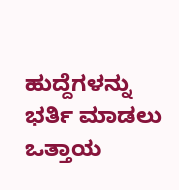ಹುದ್ದೆಗಳನ್ನು ಭರ್ತಿ ಮಾಡಲು ಒತ್ತಾಯ